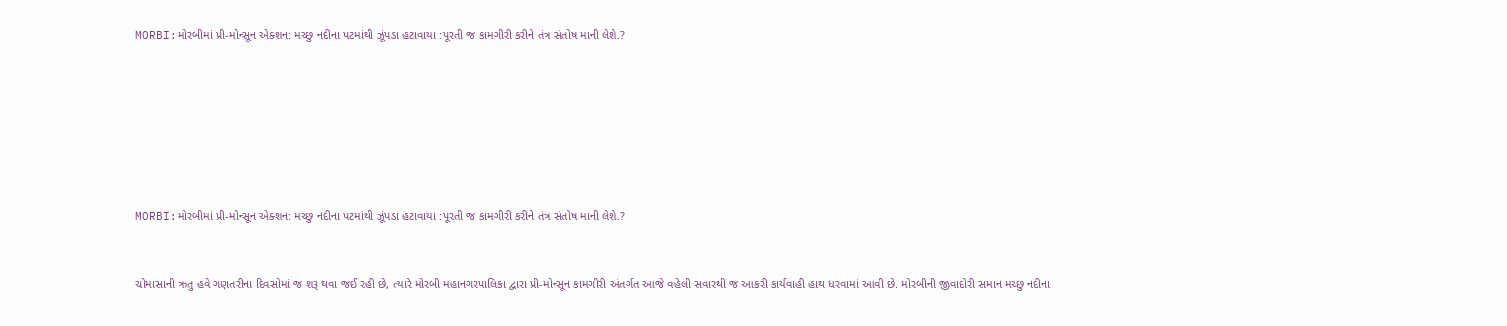MORBI:મોરબીમાં પ્રી-મોન્સૂન એક્શન: મચ્છુ નદીના પટમાંથી ઝૂંપડા હટાવાયા :પૂરતી જ કામગીરી કરીને તંત્ર સંતોષ માની લેશે.?







MORBI:મોરબીમાં પ્રી-મોન્સૂન એક્શન: મચ્છુ નદીના પટમાંથી ઝૂંપડા હટાવાયા :પૂરતી જ કામગીરી કરીને તંત્ર સંતોષ માની લેશે.?


ચોમાસાની ઋતુ હવે ગણતરીના દિવસોમાં જ શરૂ થવા જઈ રહી છે, ત્યારે મોરબી મહાનગરપાલિકા દ્વારા પ્રી-મોન્સૂન કામગીરી અંતર્ગત આજે વહેલી સવારથી જ આકરી કાર્યવાહી હાથ ધરવામાં આવી છે. મોરબીની જીવાદોરી સમાન મચ્છુ નદીના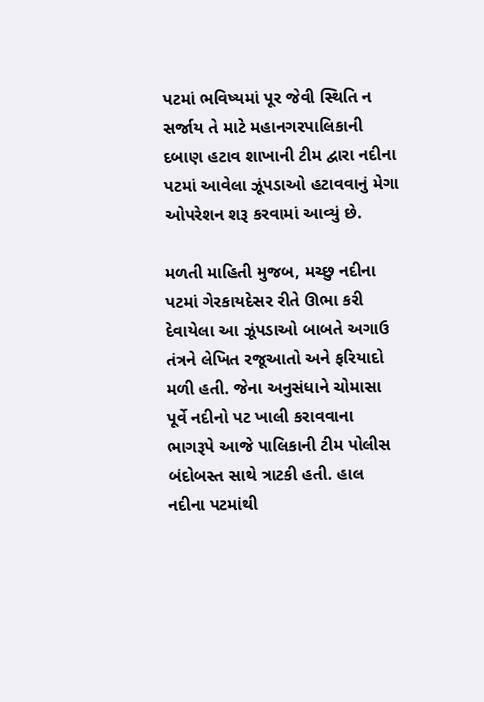પટમાં ભવિષ્યમાં પૂર જેવી સ્થિતિ ન સર્જાય તે માટે મહાનગરપાલિકાની દબાણ હટાવ શાખાની ટીમ દ્વારા નદીના પટમાં આવેલા ઝૂંપડાઓ હટાવવાનું મેગા ઓપરેશન શરૂ કરવામાં આવ્યું છે.

મળતી માહિતી મુજબ, મચ્છુ નદીના પટમાં ગેરકાયદેસર રીતે ઊભા કરી દેવાયેલા આ ઝૂંપડાઓ બાબતે અગાઉ તંત્રને લેખિત રજૂઆતો અને ફરિયાદો મળી હતી. જેના અનુસંધાને ચોમાસા પૂર્વે નદીનો પટ ખાલી કરાવવાના ભાગરૂપે આજે પાલિકાની ટીમ પોલીસ બંદોબસ્ત સાથે ત્રાટકી હતી. હાલ નદીના પટમાંથી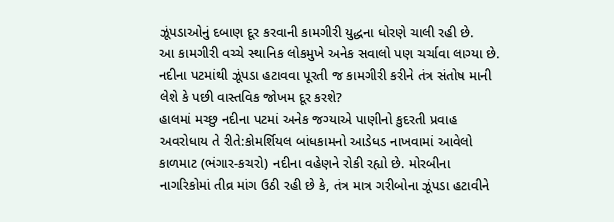ઝૂંપડાઓનું દબાણ દૂર કરવાની કામગીરી યુદ્ધના ધોરણે ચાલી રહી છે.
આ કામગીરી વચ્ચે સ્થાનિક લોકમુખે અનેક સવાલો પણ ચર્ચાવા લાગ્યા છે. નદીના પટમાંથી ઝૂંપડા હટાવવા પૂરતી જ કામગીરી કરીને તંત્ર સંતોષ માની લેશે કે પછી વાસ્તવિક જોખમ દૂર કરશે?
હાલમાં મચ્છુ નદીના પટમાં અનેક જગ્યાએ પાણીનો કુદરતી પ્રવાહ અવરોધાય તે રીતે:કોમર્શિયલ બાંધકામનો આડેધડ નાખવામાં આવેલો કાળમાટ (ભંગાર-કચરો) નદીના વહેણને રોકી રહ્યો છે. મોરબીના નાગરિકોમાં તીવ્ર માંગ ઉઠી રહી છે કે, તંત્ર માત્ર ગરીબોના ઝૂંપડા હટાવીને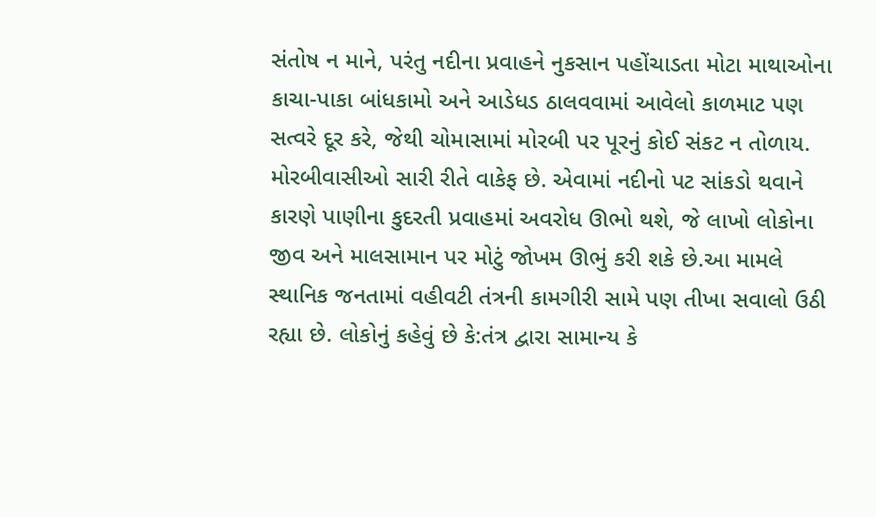સંતોષ ન માને, પરંતુ નદીના પ્રવાહને નુકસાન પહોંચાડતા મોટા માથાઓના કાચા-પાકા બાંધકામો અને આડેધડ ઠાલવવામાં આવેલો કાળમાટ પણ સત્વરે દૂર કરે, જેથી ચોમાસામાં મોરબી પર પૂરનું કોઈ સંકટ ન તોળાય.
મોરબીવાસીઓ સારી રીતે વાકેફ છે. એવામાં નદીનો પટ સાંકડો થવાને કારણે પાણીના કુદરતી પ્રવાહમાં અવરોધ ઊભો થશે, જે લાખો લોકોના જીવ અને માલસામાન પર મોટું જોખમ ઊભું કરી શકે છે.આ મામલે સ્થાનિક જનતામાં વહીવટી તંત્રની કામગીરી સામે પણ તીખા સવાલો ઉઠી રહ્યા છે. લોકોનું કહેવું છે કે:તંત્ર દ્વારા સામાન્ય કે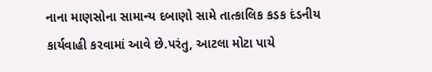નાના માણસોના સામાન્ય દબાણો સામે તાત્કાલિક કડક દંડનીય કાર્યવાહી કરવામાં આવે છે.પરંતુ, આટલા મોટા પાયે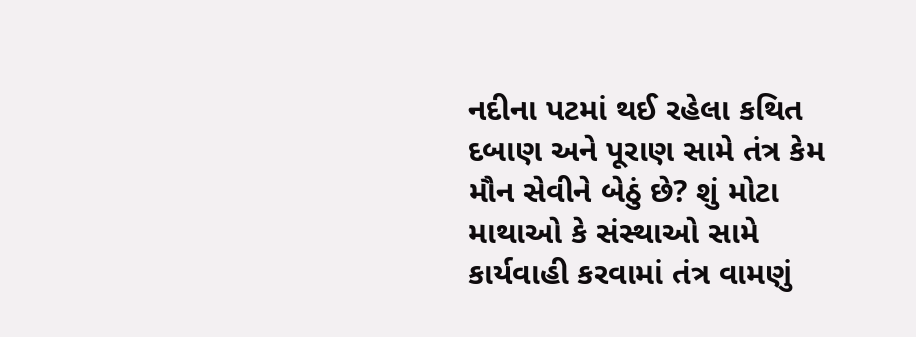નદીના પટમાં થઈ રહેલા કથિત દબાણ અને પૂરાણ સામે તંત્ર કેમ મૌન સેવીને બેઠું છે? શું મોટા માથાઓ કે સંસ્થાઓ સામે કાર્યવાહી કરવામાં તંત્ર વામણું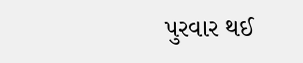પુરવાર થઈ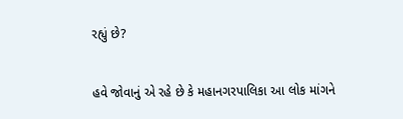રહ્યું છે?

હવે જોવાનું એ રહે છે કે મહાનગરપાલિકા આ લોક માંગને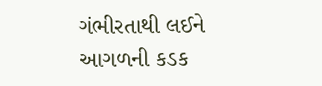ગંભીરતાથી લઈને આગળની કડક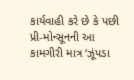કાર્યવાહી કરે છે કે પછી પ્રી-મોન્સૂનની આ કામગીરી માત્ર ‘ઝૂંપડા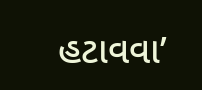હટાવવા’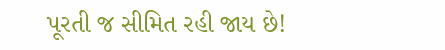પૂરતી જ સીમિત રહી જાય છે!